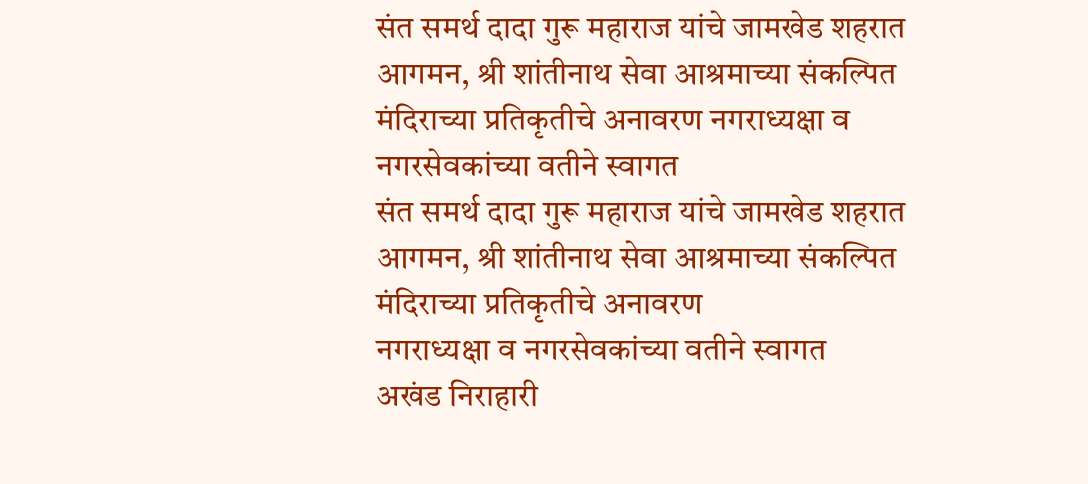संत समर्थ दादा गुरू महाराज यांचे जामखेड शहरात आगमन, श्री शांतीनाथ सेवा आश्रमाच्या संकल्पित मंदिराच्या प्रतिकृतीचे अनावरण नगराध्यक्षा व नगरसेवकांच्या वतीने स्वागत
संत समर्थ दादा गुरू महाराज यांचे जामखेड शहरात आगमन, श्री शांतीनाथ सेवा आश्रमाच्या संकल्पित मंदिराच्या प्रतिकृतीचे अनावरण
नगराध्यक्षा व नगरसेवकांच्या वतीने स्वागत
अखंड निराहारी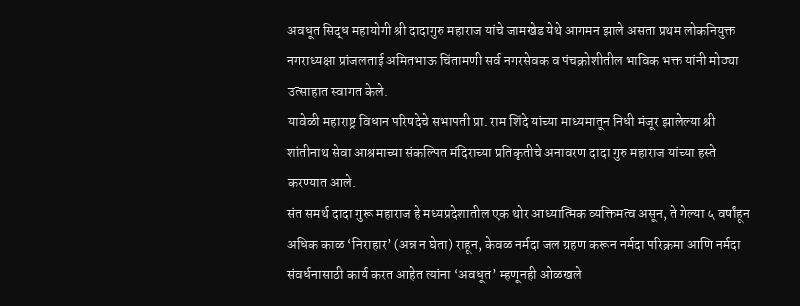अवधूत सिद्ध महायोगी श्री दादागुरु महाराज यांचे जामखेड येथे आगमन झाले असता प्रथम लोकनियुक्त नगराध्यक्षा प्रांजलताई अमितभाऊ चिंतामणी सर्व नगरसेवक व पंचक्रोशीतील भाविक भक्त यांनी मोठ्या उत्साहात स्वागत केले.
यावेळी महाराष्ट्र विधान परिषदेचे सभापती प्रा. राम शिंदे यांच्या माध्यमातून निधी मंजूर झालेल्या श्री शांतीनाथ सेवा आश्रमाच्या संकल्पित मंदिराच्या प्रतिकृतीचे अनावरण दादा गुरु महाराज यांच्या हस्ते करण्यात आले.
संत समर्थ दादा गुरू महाराज हे मध्यप्रदेशातील एक थोर आध्यात्मिक व्यक्तिमत्व असून, ते गेल्या ५ वर्षांहून अधिक काळ ‘निराहार’ (अन्न न घेता) राहून, केवळ नर्मदा जल ग्रहण करून नर्मदा परिक्रमा आणि नर्मदा संवर्धनासाठी कार्य करत आहेत त्यांना ‘अवधूत’ म्हणूनही ओळखले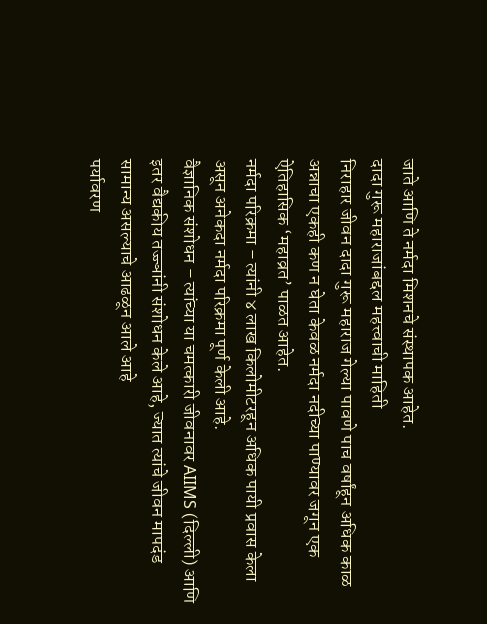जाते आणि ते नर्मदा मिशनचे संस्थापक आहेत.
दादा गुरू महाराजांबद्दल महत्त्वाची माहिती
निराहार जीवन दादा गुरू महाराज गेल्या पावणे पाच वर्षांहून अधिक काळ अन्नाचा एकही कण न घेता केवळ नर्मदा नदीच्या पाण्यावर जगून एक ऐतिहासिक ‘महाव्रत’ पाळत आहेत.
नर्मदा परिक्रमा – त्यांनी ४ लाख किलोमीटरहून अधिक पायी प्रवास केला असून अनेकदा नर्मदा परिक्रमा पूर्ण केली आहे.
वैज्ञानिक संशोधन – त्यांच्या या चमत्कारी जीवनावर AIIMS (दिल्ली) आणि इतर वैद्यकीय तज्ज्ञांनी संशोधन केले आहे, ज्यात त्यांचे जीवन मापदंड सामान्य असल्याचे आढळून आले आहे
पर्यावरण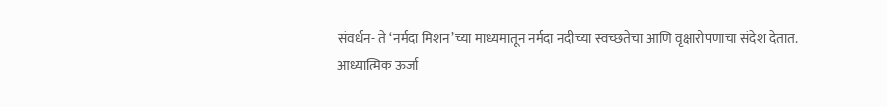संवर्धन- ते ‘नर्मदा मिशन’च्या माध्यमातून नर्मदा नदीच्या स्वच्छतेचा आणि वृक्षारोपणाचा संदेश देतात.
आध्यात्मिक ऊर्जा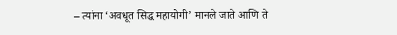– त्यांना ‘अवधूत सिद्ध महायोगी’ मानले जाते आणि ते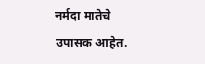नर्मदा मातेचे उपासक आहेत.